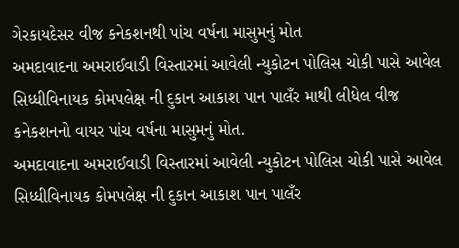ગેરકાયદેસર વીજ કનેકશનથી પાંચ વર્ષના માસુમનું મોત
અમદાવાદના અમરાઈવાડી વિસ્તારમાં આવેલી ન્યુકોટન પોલિસ ચોકી પાસે આવેલ સિધ્ધીવિનાયક કોમપલેક્ષ ની દુકાન આકાશ પાન પાલઁર માથી લીધેલ વીજ કનેકશનનો વાયર પાંચ વર્ષના માસુમનું મોત.
અમદાવાદના અમરાઈવાડી વિસ્તારમાં આવેલી ન્યુકોટન પોલિસ ચોકી પાસે આવેલ સિધ્ધીવિનાયક કોમપલેક્ષ ની દુકાન આકાશ પાન પાલઁર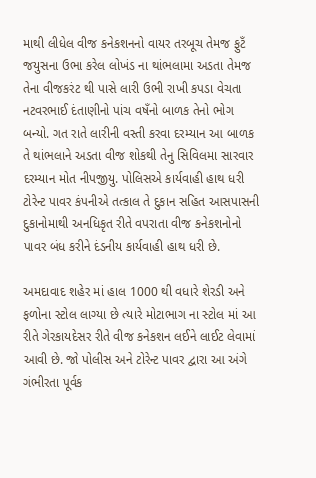માથી લીધેલ વીજ કનેકશનનો વાયર તરબૂચ તેમજ ફુટઁ જયુસના ઉભા કરેલ લોખંડ ના થાંભલામા અડતા તેમજ તેના વીજકરંટ થી પાસે લારી ઉભી રાખી કપડા વેચતા નટવરભાઈ દંતાણીનો પાંચ વષઁનો બાળક તેનો ભોગ બન્યો. ગત રાતે લારીની વસ્તી કરવા દરમ્યાન આ બાળક તે થાંભલાને અડતા વીજ શોકથી તેનુ સિવિલમા સારવાર દરમ્યાન મોત નીપજીયુ. પોલિસએ કાર્યવાહી હાથ ધરી ટોરેન્ટ પાવર કંપનીએ તત્કાલ તે દુકાન સહિત આસપાસની દુકાનોમાથી અનધિકૃત રીતે વપરાતા વીજ કનેકશનોનો પાવર બંધ કરીને દંડનીય કાર્યવાહી હાથ ધરી છે.

અમદાવાદ શહેર માં હાલ 1000 થી વધારે શેરડી અને ફળોના સ્ટોલ લાગ્યા છે ત્યારે મોટાભાગ ના સ્ટોલ માં આ રીતે ગેરકાયદેસર રીતે વીજ કનેકશન લઈને લાઈટ લેવામાં આવી છે. જો પોલીસ અને ટોરેન્ટ પાવર દ્વારા આ અંગે ગંભીરતા પૂર્વક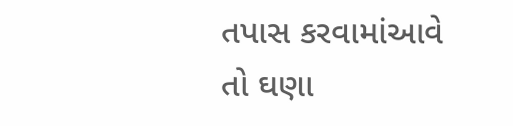તપાસ કરવામાંઆવે તો ઘણા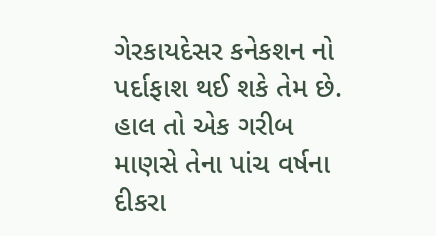ગેરકાયદેસર કનેકશન નો પર્દાફાશ થઈ શકે તેમ છે.
હાલ તો એક ગરીબ માણસે તેના પાંચ વર્ષના દીકરા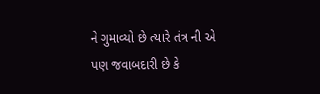ને ગુમાવ્યો છે ત્યારે તંત્ર ની એ પણ જવાબદારી છે કે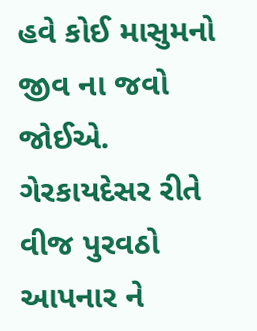હવે કોઈ માસુમનો જીવ ના જવો જોઈએ. ગેરકાયદેસર રીતે વીજ પુરવઠો આપનાર ને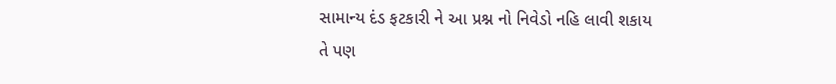સામાન્ય દંડ ફટકારી ને આ પ્રશ્ન નો નિવેડો નહિ લાવી શકાય તે પણ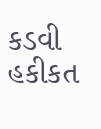કડવી હકીકત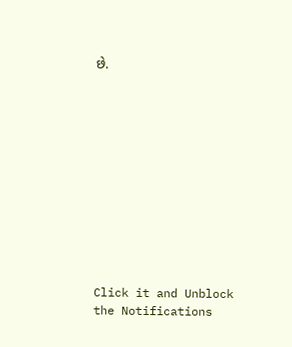છે.












Click it and Unblock the Notifications